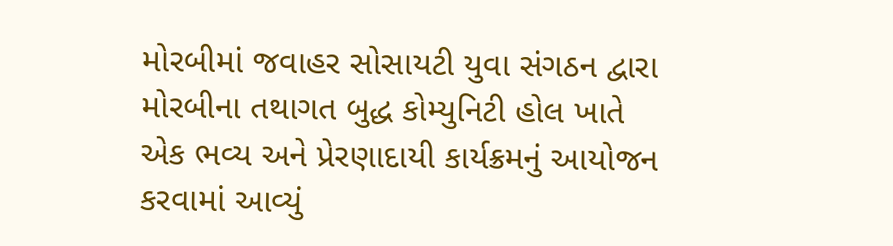મોરબીમાં જવાહર સોસાયટી યુવા સંગઠન દ્વારા મોરબીના તથાગત બુદ્ધ કોમ્યુનિટી હોલ ખાતે એક ભવ્ય અને પ્રેરણાદાયી કાર્યક્રમનું આયોજન કરવામાં આવ્યું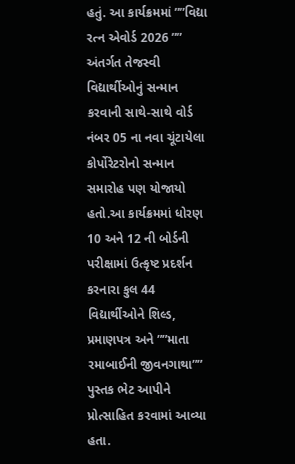હતું. આ કાર્યક્રમમાં ””વિદ્યા રત્ન એવોર્ડ 2026 ”” અંતર્ગત તેજસ્વી વિદ્યાર્થીઓનું સન્માન કરવાની સાથે-સાથે વોર્ડ નંબર 05 ના નવા ચૂંટાયેલા કોર્પોરેટરોનો સન્માન સમારોહ પણ યોજાયો હતો.આ કાર્યક્રમમાં ધોરણ 10 અને 12 ની બોર્ડની પરીક્ષામાં ઉત્કૃષ્ટ પ્રદર્શન કરનારા કુલ 44 વિદ્યાર્થીઓને શિલ્ડ, પ્રમાણપત્ર અને ””માતા રમાબાઈની જીવનગાથા”” પુસ્તક ભેટ આપીને પ્રોત્સાહિત કરવામાં આવ્યા હતા.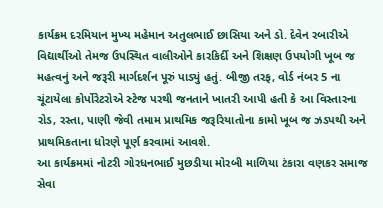કાર્યક્રમ દરમિયાન મુખ્ય મહેમાન અતુલભાઈ છાસિયા અને ડો. દેવેન રબારીએ વિદ્યાર્થીઓ તેમજ ઉપસ્થિત વાલીઓને કારકિર્દી અને શિક્ષણ ઉપયોગી ખૂબ જ મહત્વનું અને જરૂરી માર્ગદર્શન પૂરું પાડ્યું હતું. બીજી તરફ, વોર્ડ નંબર 5 ના ચૂંટાયેલા કોર્પોરેટરોએ સ્ટેજ પરથી જનતાને ખાતરી આપી હતી કે આ વિસ્તારના રોડ, રસ્તા, પાણી જેવી તમામ પ્રાથમિક જરૂરિયાતોના કામો ખૂબ જ ઝડપથી અને પ્રાથમિકતાના ધોરણે પૂર્ણ કરવામાં આવશે.
આ કાર્યક્રમમાં નોટરી ગોરધનભાઈ મુછડીયા મોરબી માળિયા ટંકારા વણકર સમાજ સેવા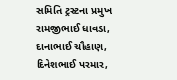સમિતિ ટ્રસ્ટના પ્રમુખ રામજીભાઈ ધાવડા, દાનાભાઈ ચૌહાણ, દિનેશભાઈ પરમાર,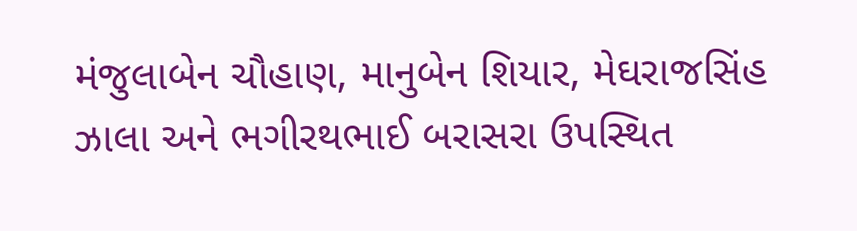મંજુલાબેન ચૌહાણ, માનુબેન શિયાર, મેઘરાજસિંહ ઝાલા અને ભગીરથભાઈ બરાસરા ઉપસ્થિત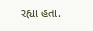રહ્યા હતા.